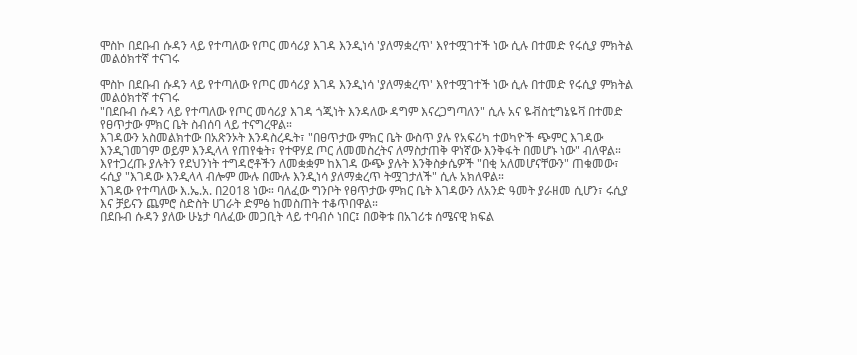ሞስኮ በደቡብ ሱዳን ላይ የተጣለው የጦር መሳሪያ እገዳ እንዲነሳ 'ያለማቋረጥ' እየተሟገተች ነው ሲሉ በተመድ የሩሲያ ምክትል መልዕክተኛ ተናገሩ

ሞስኮ በደቡብ ሱዳን ላይ የተጣለው የጦር መሳሪያ እገዳ እንዲነሳ 'ያለማቋረጥ' እየተሟገተች ነው ሲሉ በተመድ የሩሲያ ምክትል መልዕክተኛ ተናገሩ
"በደቡብ ሱዳን ላይ የተጣለው የጦር መሳሪያ እገዳ ጎጂነት እንዳለው ዳግም እናረጋግጣለን" ሲሉ አና ዬቭስቲግኔዬቫ በተመድ የፀጥታው ምክር ቤት ስብሰባ ላይ ተናግረዋል።
እገዳውን አስመልክተው በአጽንኦት እንዳስረዱት፣ "በፀጥታው ምክር ቤት ውስጥ ያሉ የአፍሪካ ተወካዮች ጭምር እገዳው እንዲገመገም ወይም እንዲላላ የጠየቁት፣ የተዋሃደ ጦር ለመመስረትና ለማስታጠቅ ዋነኛው እንቅፋት በመሆኑ ነው" ብለዋል።
እየተጋረጡ ያሉትን የደህንነት ተግዳሮቶችን ለመቋቋም ከእገዳ ውጭ ያሉት እንቅስቃሴዎች "በቂ አለመሆናቸውን" ጠቁመው፣ ሩሲያ "እገዳው እንዲላላ ብሎም ሙሉ በሙሉ እንዲነሳ ያለማቋረጥ ትሟገታለች" ሲሉ አክለዋል።
እገዳው የተጣለው እ.ኤ.አ. በ2018 ነው። ባለፈው ግንቦት የፀጥታው ምክር ቤት እገዳውን ለአንድ ዓመት ያራዘመ ሲሆን፣ ሩሲያ እና ቻይናን ጨምሮ ስድስት ሀገራት ድምፅ ከመስጠት ተቆጥበዋል።
በደቡብ ሱዳን ያለው ሁኔታ ባለፈው መጋቢት ላይ ተባብሶ ነበር፤ በወቅቱ በአገሪቱ ሰሜናዊ ክፍል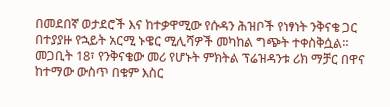በመደበኛ ወታደሮች እና ከተቃዋሚው የሱዳን ሕዝቦች የነፃነት ንቅናቄ ጋር በተያያዙ የኋይት አርሚ ኑዌር ሚሊሻዎች መካከል ግጭት ተቀስቅሷል። መጋቢት 18፣ የንቅናቄው መሪ የሆኑት ምክትል ፕሬዝዳንቱ ሪክ ማቻር በዋና ከተማው ውስጥ በቁም እስር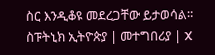ስር እንዲቆዩ መደረጋቸው ይታወሳል።
ስፑትኒክ ኢትዮጵያ | መተግበሪያ | X